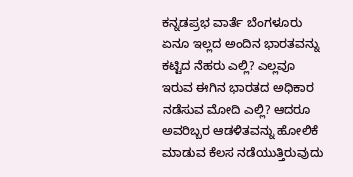ಕನ್ನಡಪ್ರಭ ವಾರ್ತೆ ಬೆಂಗಳೂರು ಏನೂ ಇಲ್ಲದ ಅಂದಿನ ಭಾರತವನ್ನು ಕಟ್ಟಿದ ನೆಹರು ಎಲ್ಲಿ? ಎಲ್ಲವೂ ಇರುವ ಈಗಿನ ಭಾರತದ ಅಧಿಕಾರ ನಡೆಸುವ ಮೋದಿ ಎಲ್ಲಿ? ಆದರೂ ಅವರಿಬ್ಬರ ಆಡಳಿತವನ್ನು ಹೋಲಿಕೆ ಮಾಡುವ ಕೆಲಸ ನಡೆಯುತ್ತಿರುವುದು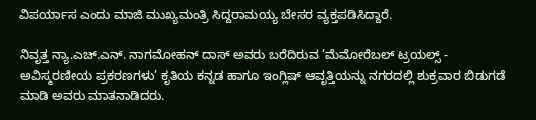ವಿಪರ್ಯಾಸ ಎಂದು ಮಾಜಿ ಮುಖ್ಯಮಂತ್ರಿ ಸಿದ್ದರಾಮಯ್ಯ ಬೇಸರ ವ್ಯಕ್ತಪಡಿಸಿದ್ದಾರೆ.

ನಿವೃತ್ತ ನ್ಯಾ.ಎಚ್.ಎನ್. ನಾಗಮೋಹನ್ ದಾಸ್ ಅವರು ಬರೆದಿರುವ ‘ಮೆಮೋರೆಬಲ್ ಟ್ರಯಲ್ಸ್ - ಅವಿಸ್ಮರಣೀಯ ಪ್ರಕರಣಗಳು’ ಕೃತಿಯ ಕನ್ನಡ ಹಾಗೂ ಇಂಗ್ಲಿಷ್ ಆವೃತ್ತಿಯನ್ನು ನಗರದಲ್ಲಿ ಶುಕ್ರವಾರ ಬಿಡುಗಡೆ ಮಾಡಿ ಅವರು ಮಾತನಾಡಿದರು.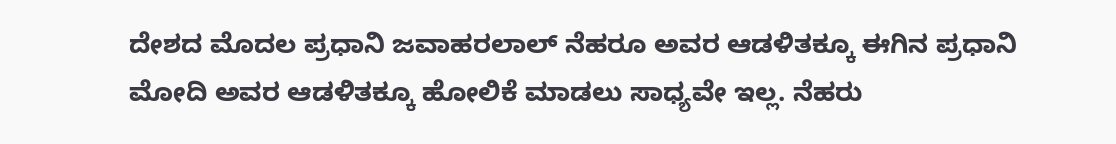ದೇಶದ ಮೊದಲ ಪ್ರಧಾನಿ ಜವಾಹರಲಾಲ್‌ ನೆಹರೂ ಅವರ ಆಡಳಿತಕ್ಕೂ ಈಗಿನ ಪ್ರಧಾನಿ ಮೋದಿ ಅವರ ಆಡಳಿತಕ್ಕೂ ಹೋಲಿಕೆ ಮಾಡಲು ಸಾಧ್ಯವೇ ಇಲ್ಲ. ನೆಹರು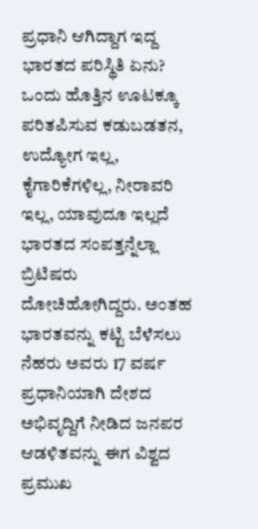ಪ್ರಧಾನಿ ಆಗಿದ್ದಾಗ ಇದ್ದ ಭಾರತದ ಪರಿಸ್ಥಿತಿ ಏನು? ಒಂದು ಹೊತ್ತಿನ ಊಟಕ್ಕೂ ಪರಿತಪಿಸುವ ಕಡುಬಡತನ, ಉದ್ಯೋಗ ಇಲ್ಲ, ಕೈಗಾರಿಕೆಗಳಿಲ್ಲ, ನೀರಾವರಿ ಇಲ್ಲ, ಯಾವುದೂ ಇಲ್ಲದೆ ಭಾರತದ ಸಂಪತ್ತನ್ನೆಲ್ಲಾ ಬ್ರಿಟಿಷರು ದೋಚಿಹೋಗಿದ್ದರು. ಅಂತಹ ಭಾರತವನ್ನು ಕಟ್ಟಿ ಬೆಳೆಸಲು ನೆಹರು ಅವರು 17 ವರ್ಷ ಪ್ರಧಾನಿಯಾಗಿ ದೇಶದ ಅಭಿವೃದ್ದಿಗೆ ನೀಡಿದ ಜನಪರ ಆಡಳಿತವನ್ನು ಈಗ ವಿಶ್ವದ ಪ್ರಮುಖ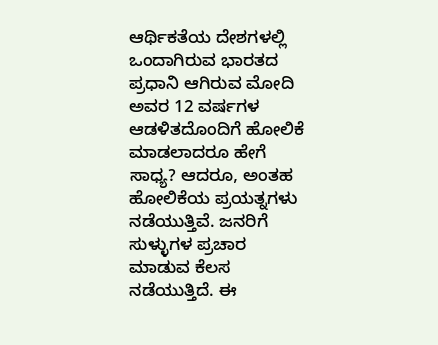ಆರ್ಥಿಕತೆಯ ದೇಶಗಳಲ್ಲಿ ಒಂದಾಗಿರುವ ಭಾರತದ ಪ್ರಧಾನಿ ಆಗಿರುವ ಮೋದಿ ಅವರ 12 ವರ್ಷಗಳ ಆಡಳಿತದೊಂದಿಗೆ ಹೋಲಿಕೆ ಮಾಡಲಾದರೂ ಹೇಗೆ ಸಾಧ್ಯ? ಆದರೂ, ಅಂತಹ ಹೋಲಿಕೆಯ ಪ್ರಯತ್ನಗಳು ನಡೆಯುತ್ತಿವೆ. ಜನರಿಗೆ ಸುಳ್ಳುಗಳ ಪ್ರಚಾರ ಮಾಡುವ ಕೆಲಸ ನಡೆಯುತ್ತಿದೆ. ಈ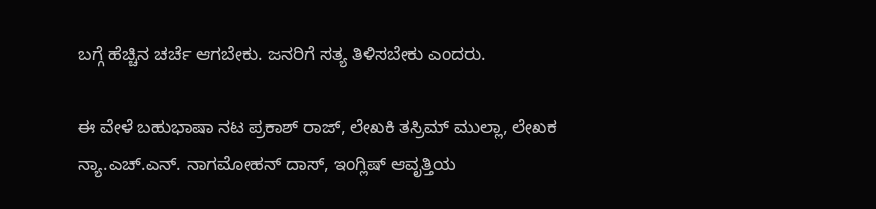ಬಗ್ಗೆ ಹೆಚ್ಚಿನ ಚರ್ಚೆ ಆಗಬೇಕು. ಜನರಿಗೆ ಸತ್ಯ ತಿಳಿಸಬೇಕು ಎಂದರು.

ಈ ವೇಳೆ ಬಹುಭಾಷಾ ನಟ ಪ್ರಕಾಶ್ ರಾಜ್, ಲೇಖಕಿ ತಸ್ರಿಮ್ ಮುಲ್ಲಾ, ಲೇಖಕ ನ್ಯಾ.ಎಚ್.ಎನ್. ನಾಗಮೋಹನ್ ದಾಸ್, ಇಂಗ್ಲಿಷ್ ಆವೃತ್ತಿಯ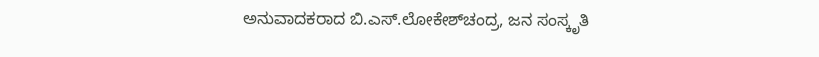ಅನುವಾದಕರಾದ ಬಿ.ಎಸ್.ಲೋಕೇಶ್‌ಚಂದ್ರ, ಜನ ಸಂಸ್ಕೃತಿ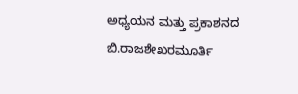ಅಧ್ಯಯನ ಮತ್ತು ಪ್ರಕಾಶನದ ಬಿ.ರಾಜಶೇಖರಮೂರ್ತಿ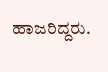ಹಾಜರಿದ್ದರು.